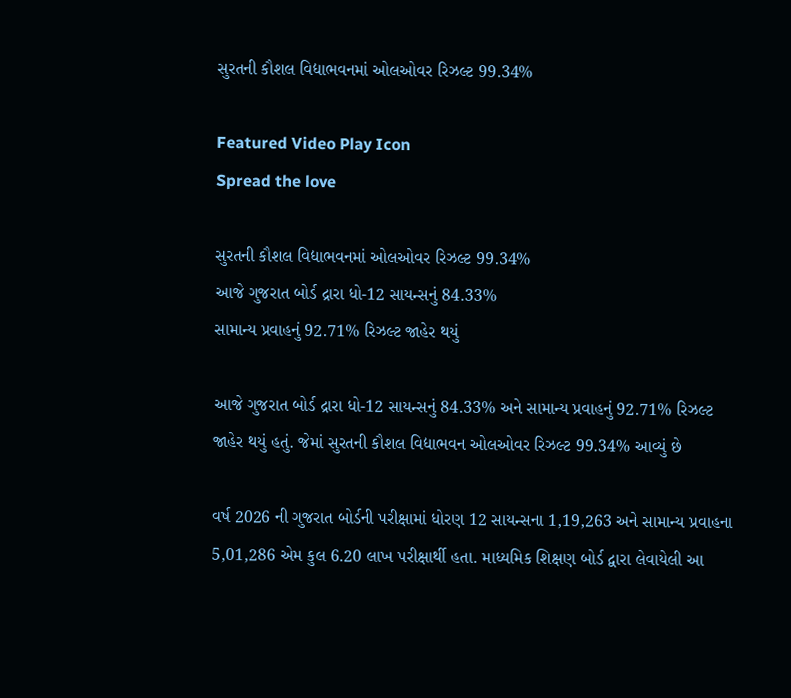સુરતની કૌશલ વિદ્યાભવનમાં ઓલઓવર રિઝલ્ટ 99.34%

Featured Video Play Icon
Spread the love

સુરતની કૌશલ વિદ્યાભવનમાં ઓલઓવર રિઝલ્ટ 99.34%
આજે ગુજરાત બોર્ડ દ્રારા ધો-12 સાયન્સનું 84.33%
સામાન્ય પ્રવાહનું 92.71% રિઝલ્ટ જાહેર થયું

આજે ગુજરાત બોર્ડ દ્રારા ધો-12 સાયન્સનું 84.33% અને સામાન્ય પ્રવાહનું 92.71% રિઝલ્ટ જાહેર થયું હતું. જેમાં સુરતની કૌશલ વિદ્યાભવન ઓલઓવર રિઝલ્ટ 99.34% આવ્યું છે

વર્ષ 2026 ની ગુજરાત બોર્ડની પરીક્ષામાં ધોરણ 12 સાયન્સના 1,19,263 અને સામાન્ય પ્રવાહના 5,01,286 એમ કુલ 6.20 લાખ પરીક્ષાર્થી હતા. માધ્યમિક શિક્ષણ બોર્ડ દ્વારા લેવાયેલી આ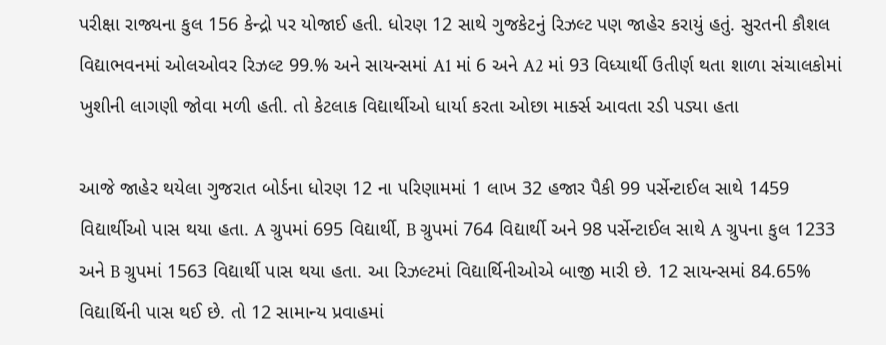પરીક્ષા રાજ્યના કુલ 156 કેન્દ્રો પર યોજાઈ હતી. ધોરણ 12 સાથે ગુજકેટનું રિઝલ્ટ પણ જાહેર કરાયું હતું. સુરતની કૌશલ વિદ્યાભવનમાં ઓલઓવર રિઝલ્ટ 99.% અને સાયન્સમાં A1 માં 6 અને A2 માં 93 વિધ્યાર્થી ઉતીર્ણ થતા શાળા સંચાલકોમાં ખુશીની લાગણી જોવા મળી હતી. તો કેટલાક વિદ્યાર્થીઓ ધાર્યા કરતા ઓછા માર્ક્સ આવતા રડી પડ્યા હતા

આજે જાહેર થયેલા ગુજરાત બોર્ડના ધોરણ 12 ના પરિણામમાં 1 લાખ 32 હજાર પૈકી 99 પર્સેન્ટાઈલ સાથે 1459 વિદ્યાર્થીઓ પાસ થયા હતા. A ગ્રુપમાં 695 વિદ્યાર્થી, B ગ્રુપમાં 764 વિદ્યાર્થી અને 98 પર્સેન્ટાઈલ સાથે A ગ્રુપના કુલ 1233 અને B ગ્રુપમાં 1563 વિદ્યાર્થી પાસ થયા હતા. આ રિઝલ્ટમાં વિદ્યાર્થિનીઓએ બાજી મારી છે. 12 સાયન્સમાં 84.65% વિદ્યાર્થિની પાસ થઈ છે. તો 12 સામાન્ય પ્રવાહમાં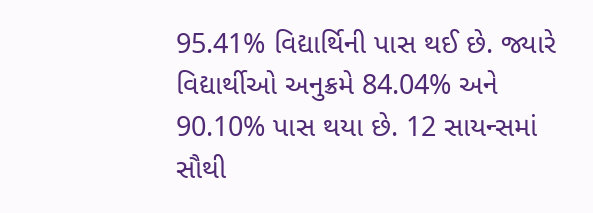95.41% વિદ્યાર્થિની પાસ થઈ છે. જ્યારે વિદ્યાર્થીઓ અનુક્રમે 84.04% અને 90.10% પાસ થયા છે. 12 સાયન્સમાં સૌથી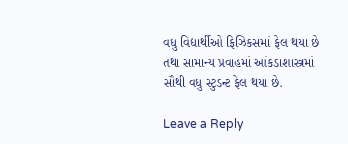વધુ વિદ્યાર્થીઓ ફિઝિકસમાં ફેલ થયા છે તથા સામાન્ય પ્રવાહમાં આંકડાશાસ્ત્રમાં સૌથી વધુ સ્ટુડન્ટ ફેલ થયા છે.

Leave a Reply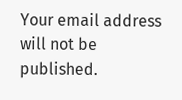Your email address will not be published.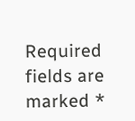Required fields are marked *